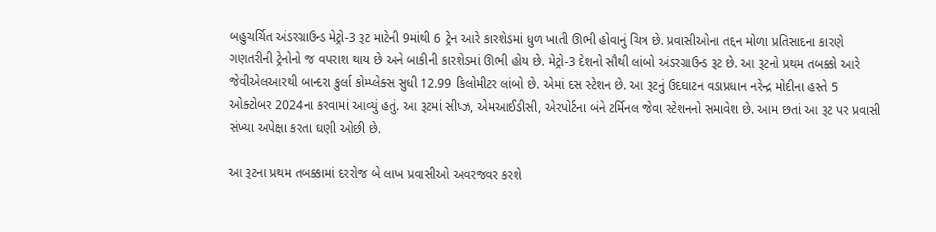બહુચર્ચિત અંડરગ્રાઉન્ડ મેટ્રો-3 રૂટ માટેની 9માંથી 6 ટ્રેન આરે કારશેડમાં ધુળ ખાતી ઊભી હોવાનું ચિત્ર છે. પ્રવાસીઓના તદ્દન મોળા પ્રતિસાદના કારણે ગણતરીની ટ્રેનોનો જ વપરાશ થાય છે અને બાકીની કારશેડમાં ઊભી હોય છે. મેટ્રો-3 દેશનો સૌથી લાંબો અંડરગ્રાઉન્ડ રૂટ છે. આ રૂટનો પ્રથમ તબક્કો આરે જેવીએલઆરથી બાન્દરા કુર્લા કોમ્પ્લેક્સ સુધી 12.99 કિલોમીટર લાંબો છે. એમાં દસ સ્ટેશન છે. આ રૂટનું ઉદઘાટન વડાપ્રધાન નરેન્દ્ર મોદીના હસ્તે 5 ઓક્ટોબર 2024ના કરવામાં આવ્યું હતું. આ રૂટમાં સીપ્ઝ, એમઆઈડીસી, એરપોર્ટના બંને ટર્મિનલ જેવા સ્ટેશનનો સમાવેશ છે. આમ છતાં આ રૂટ પર પ્રવાસી સંખ્યા અપેક્ષા કરતા ઘણી ઓછી છે.

આ રૂટના પ્રથમ તબક્કામાં દરરોજ બે લાખ પ્રવાસીઓ અવરજવર કરશે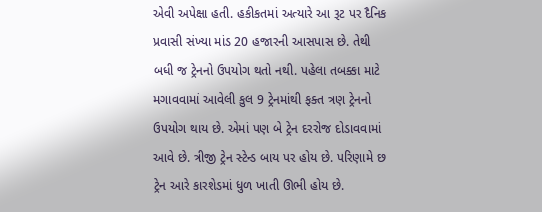એવી અપેક્ષા હતી. હકીકતમાં અત્યારે આ રૂટ પર દૈનિક પ્રવાસી સંખ્યા માંડ 20 હજારની આસપાસ છે. તેથી બધી જ ટ્રેનનો ઉપયોગ થતો નથી. પહેલા તબક્કા માટે મગાવવામાં આવેલી કુલ 9 ટ્રેનમાંથી ફક્ત ત્રણ ટ્રેનનો ઉપયોગ થાય છે. એમાં પણ બે ટ્રેન દરરોજ દોડાવવામાં આવે છે. ત્રીજી ટ્રેન સ્ટેન્ડ બાય પર હોય છે. પરિણામે છ ટ્રેન આરે કારશેડમાં ધુળ ખાતી ઊભી હોય છે.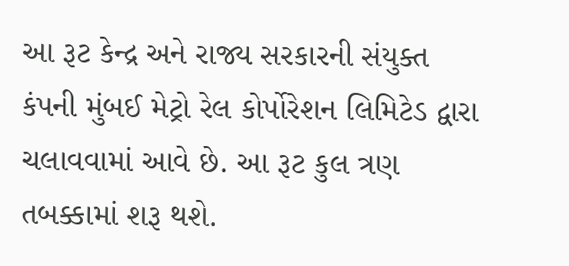આ રૂટ કેન્દ્ર અને રાજ્ય સરકારની સંયુક્ત કંપની મુંબઈ મેટ્રો રેલ કોર્પોરેશન લિમિટેડ દ્વારા ચલાવવામાં આવે છે. આ રૂટ કુલ ત્રણ તબક્કામાં શરૂ થશે.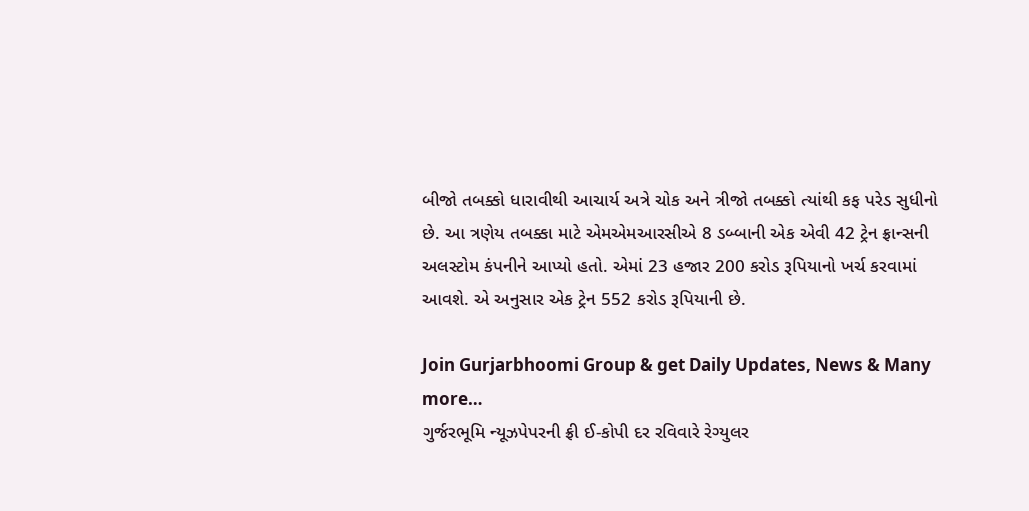બીજો તબક્કો ધારાવીથી આચાર્ય અત્રે ચોક અને ત્રીજો તબક્કો ત્યાંથી કફ પરેડ સુધીનો છે. આ ત્રણેય તબક્કા માટે એમએમઆરસીએ 8 ડબ્બાની એક એવી 42 ટ્રેન ફ્રાન્સની અલસ્ટોમ કંપનીને આપ્યો હતો. એમાં 23 હજાર 200 કરોડ રૂપિયાનો ખર્ચ કરવામાં આવશે. એ અનુસાર એક ટ્રેન 552 કરોડ રૂપિયાની છે.

Join Gurjarbhoomi Group & get Daily Updates, News & Many more…
ગુર્જરભૂમિ ન્યૂઝપેપરની ફ્રી ઈ-કોપી દર રવિવારે રેગ્યુલર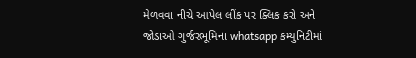મેળવવા નીચે આપેલ લીંક પર ક્લિક કરો અને જોડાઓ ગુર્જરભૂમિના whatsapp કમ્યુનિટીમાં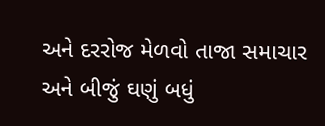અને દરરોજ મેળવો તાજા સમાચાર અને બીજું ઘણું બધું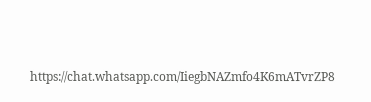https://chat.whatsapp.com/IiegbNAZmfo4K6mATvrZP8